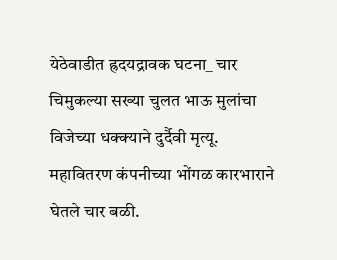येठेवाडीत ह्रदयद्रावक घटना_ चार चिमुकल्या सख्या चुलत भाऊ मुलांचा विजेच्या धक्क्याने दुर्दैवी मृत्यू.
महावितरण कंपनीच्या भोंगळ कारभाराने घेतले चार बळी.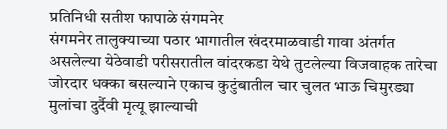प्रतिनिधी सतीश फापाळे संगमनेर
संगमनेर तालुक्याच्या पठार भागातील खंदरमाळवाडी गावा अंतर्गत असलेल्या येठेवाडी परीसरातील वांदरकडा येथे तुटलेल्या विजवाहक तारेचा जोरदार धक्का बसल्याने एकाच कुटुंबातील चार चुलत भाऊ चिमुरड्या मुलांचा दुर्दैवी मृत्यू झाल्याची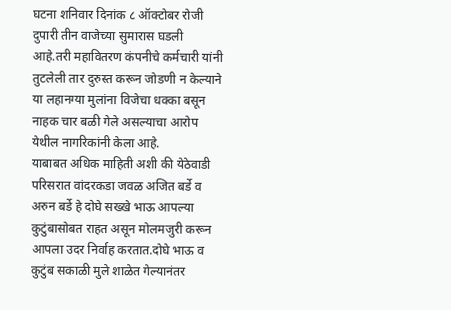घटना शनिवार दिनांक ८ ऑक्टोबर रोजी दुपारी तीन वाजेच्या सुमारास घडली आहे.तरी महावितरण कंपनीचे कर्मचारी यांनी तुटलेली तार दुरुस्त करून जोडणी न केल्याने या लहानग्या मुलांना विजेचा धक्का बसून नाहक चार बळी गेले असल्याचा आरोप येथील नागरिकांनी केला आहे.
याबाबत अधिक माहिती अशी की येठेवाडी परिसरात वांदरकडा जवळ अजित बर्डे व अरुन बर्डे हे दोघे सख्खे भाऊ आपल्या कुटुंबासोबत राहत असून मोलमजुरी करून आपला उदर निर्वाह करतात.दोघे भाऊ व कुटुंब सकाळी मुले शाळेत गेल्यानंतर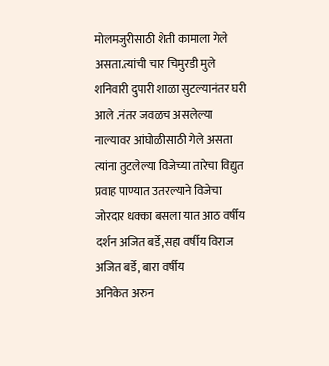मोलमजुरीसाठी शेती कामाला गेले असता.त्यांची चार चिमुरडी मुले शनिवारी दुपारी शाळा सुटल्यानंतर घरी आले .नंतर जवळच असलेल्या नाल्यावर आंघोळीसाठी गेले असता त्यांना तुटलेल्या विजेच्या तारेचा विद्युत प्रवाह पाण्यात उतरल्याने विजेचा जोरदार धक्का बसला यात आठ वर्षीय दर्शन अजित बर्डे,सहा वर्षीय विराज अजित बर्डे, बारा वर्षीय
अनिकेत अरुन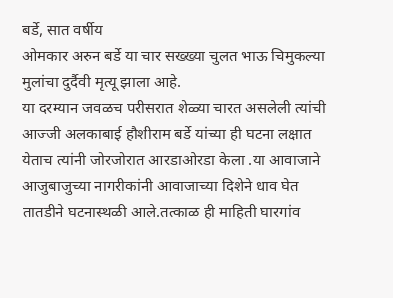बर्डे, सात वर्षीय
ओमकार अरुन बर्डे या चार सख्ख्या चुलत भाऊ चिमुकल्या मुलांचा दुर्दैवी मृत्यू झाला आहे.
या दरम्यान जवळच परीसरात शेळ्या चारत असलेली त्यांची आज्जी अलकाबाई हौशीराम बर्डे यांच्या ही घटना लक्षात येताच त्यांनी जोरजोरात आरडाओरडा केला .या आवाजाने आजुबाजुच्या नागरीकांनी आवाजाच्या दिशेने धाव घेत तातडीने घटनास्थळी आले.तत्काळ ही माहिती घारगांव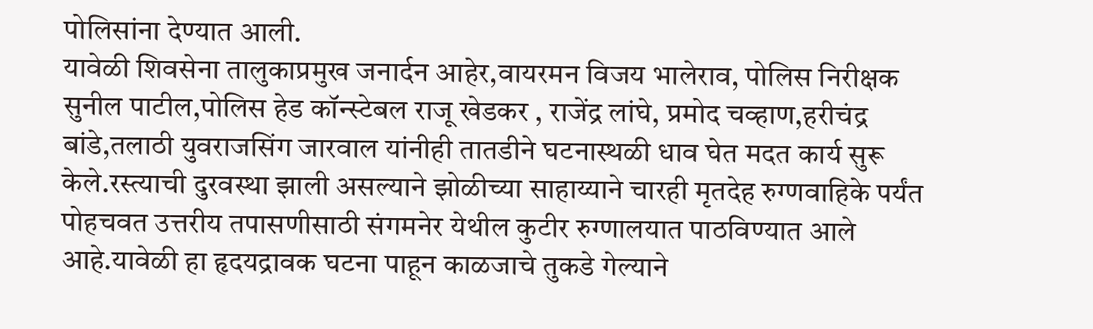पोलिसांना देण्यात आली.
यावेळी शिवसेना तालुकाप्रमुख जनार्दन आहेर,वायरमन विजय भालेराव, पोलिस निरीक्षक सुनील पाटील,पोलिस हेड कॉन्स्टेबल राजू खेडकर , राजेंद्र लांघे, प्रमोद चव्हाण,हरीचंद्र बांडे,तलाठी युवराजसिंग जारवाल यांनीही तातडीने घटनास्थळी धाव घेत मदत कार्य सुरू केले.रस्त्याची दुरवस्था झाली असल्याने झोळीच्या साहाय्याने चारही मृतदेह रुग्णवाहिके पर्यंत पोहचवत उत्तरीय तपासणीसाठी संगमनेर येथील कुटीर रुग्णालयात पाठविण्यात आले आहे.यावेळी हा हृदयद्रावक घटना पाहून काळजाचे तुकडे गेल्याने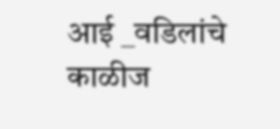आई _वडिलांचे काळीज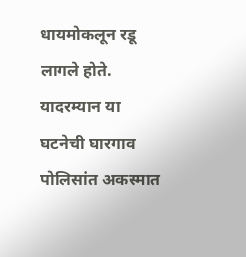धायमोकलून रडू लागले होते.
यादरम्यान या घटनेची घारगाव पोलिसांत अकस्मात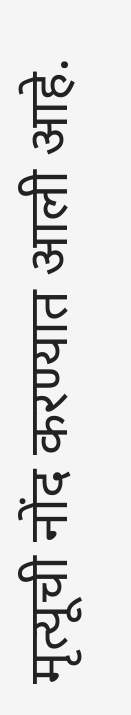मृत्यूची नोंद करण्यात आली आहे.